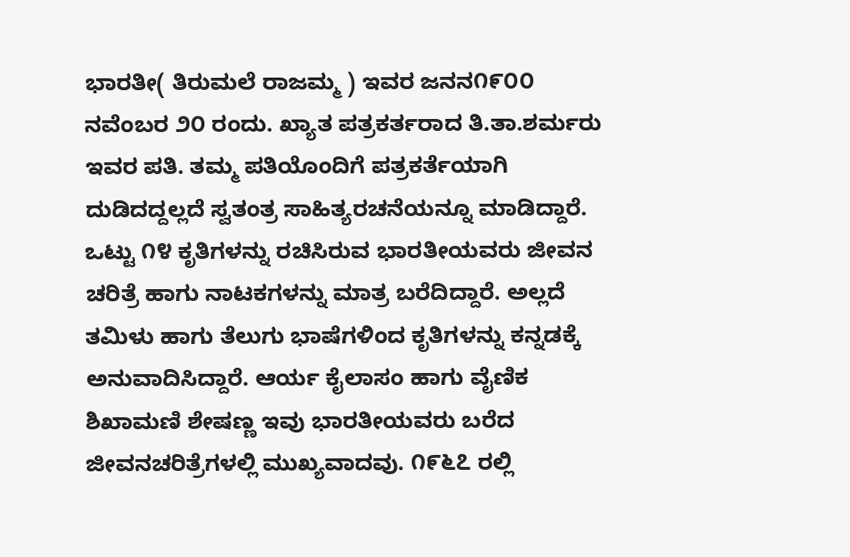ಭಾರತೀ( ತಿರುಮಲೆ ರಾಜಮ್ಮ ) ಇವರ ಜನನ೧೯೦೦ ನವೆಂಬರ ೨೦ ರಂದು. ಖ್ಯಾತ ಪತ್ರಕರ್ತರಾದ ತಿ.ತಾ.ಶರ್ಮರು ಇವರ ಪತಿ. ತಮ್ಮ ಪತಿಯೊಂದಿಗೆ ಪತ್ರಕರ್ತೆಯಾಗಿ ದುಡಿದದ್ದಲ್ಲದೆ ಸ್ವತಂತ್ರ ಸಾಹಿತ್ಯರಚನೆಯನ್ನೂ ಮಾಡಿದ್ದಾರೆ. ಒಟ್ಟು ೧೪ ಕೃತಿಗಳನ್ನು ರಚಿಸಿರುವ ಭಾರತೀಯವರು ಜೀವನ ಚರಿತ್ರೆ ಹಾಗು ನಾಟಕಗಳನ್ನು ಮಾತ್ರ ಬರೆದಿದ್ದಾರೆ. ಅಲ್ಲದೆ ತಮಿಳು ಹಾಗು ತೆಲುಗು ಭಾಷೆಗಳಿಂದ ಕೃತಿಗಳನ್ನು ಕನ್ನಡಕ್ಕೆ ಅನುವಾದಿಸಿದ್ದಾರೆ. ಆರ್ಯ ಕೈಲಾಸಂ ಹಾಗು ವೈಣಿಕ ಶಿಖಾಮಣಿ ಶೇಷಣ್ಣ ಇವು ಭಾರತೀಯವರು ಬರೆದ ಜೀವನಚರಿತ್ರೆಗಳಲ್ಲಿ ಮುಖ್ಯವಾದವು. ೧೯೬೭ ರಲ್ಲಿ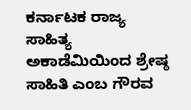ಕರ್ನಾಟಕ ರಾಜ್ಯ ಸಾಹಿತ್ಯ ಅಕಾಡೆಮಿಯಿಂದ ಶ್ರೇಷ್ಠ ಸಾಹಿತಿ ಎಂಬ ಗೌರವ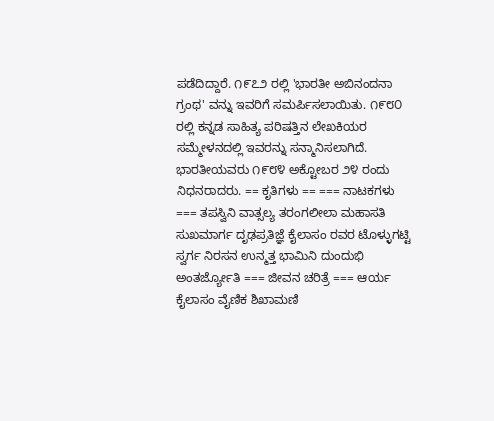ಪಡೆದಿದ್ದಾರೆ. ೧೯೭೨ ರಲ್ಲಿ 'ಭಾರತೀ ಅಬಿನಂದನಾ ಗ್ರಂಥ' ವನ್ನು ಇವರಿಗೆ ಸಮರ್ಪಿಸಲಾಯಿತು. ೧೯೮೦ ರಲ್ಲಿ ಕನ್ನಡ ಸಾಹಿತ್ಯ ಪರಿಷತ್ತಿನ ಲೇಖಕಿಯರ ಸಮ್ಮೇಳನದಲ್ಲಿ ಇವರನ್ನು ಸನ್ಮಾನಿಸಲಾಗಿದೆ. ಭಾರತೀಯವರು ೧೯೮೪ ಅಕ್ಟೋಬರ ೨೪ ರಂದು ನಿಧನರಾದರು. == ಕೃತಿಗಳು == === ನಾಟಕಗಳು === ತಪಸ್ವಿನಿ ವಾತ್ಸಲ್ಯ ತರಂಗಲೀಲಾ ಮಹಾಸತಿ ಸುಖಮಾರ್ಗ ದೃಢಪ್ರತಿಜ್ಞೆ ಕೈಲಾಸಂ ರವರ ಟೊಳ್ಳುಗಟ್ಟಿ ಸ್ವರ್ಗ ನಿರಸನ ಉನ್ಮತ್ತ ಭಾಮಿನಿ ದುಂದುಭಿ ಅಂತರ್ಜ್ಯೋತಿ === ಜೀವನ ಚರಿತ್ರೆ === ಆರ್ಯ ಕೈಲಾಸಂ ವೈಣಿಕ ಶಿಖಾಮಣಿ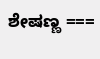ಶೇಷಣ್ಣ ===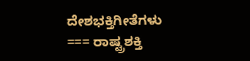ದೇಶಭಕ್ತಿಗೀತೆಗಳು === ರಾಷ್ಟ್ರಶಕ್ತಿ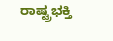ರಾಷ್ಟ್ರಭಕ್ತಿ